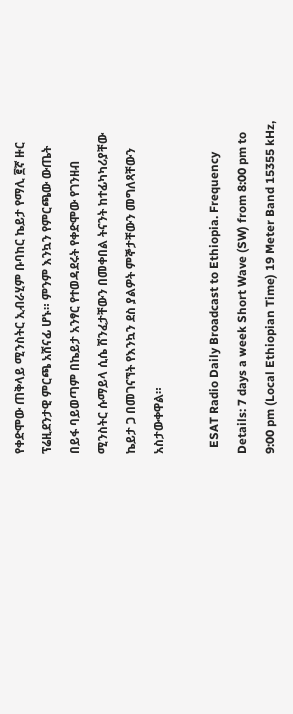የቀድሞው ጠቅላይ ሚንስትር ኢብራሂም ቡባከር ኬይታ የማሊ ፪ኛ ዙር ፕሬዚደንታዊ ምርጫ አሸናፊ ሆኑ። ምንም እንኳን የምርጫው ውጤት በይፋ ባይወጣም በኬይታ አንፃር የተወዳደሩት የቀድሞው የገንዘብ ሚንስትር ሱማይላ ሲሴ ሽንፈታቸውን በመቀበል ትናንት ከተፊካካሪያቸው ኬይታ ጋ በመገናኘት የእንኳን ደስ ያልዎት ምኞታቸውን መግለጻቸውን አስታውቀዋል።

  ESAT Radio Daily Broadcast to Ethiopia. Frequency Details: 7 days a week Short Wave (SW) from 8:00 pm to 9:00 pm (Local Ethiopian Time) 19 Meter Band 15355 kHz,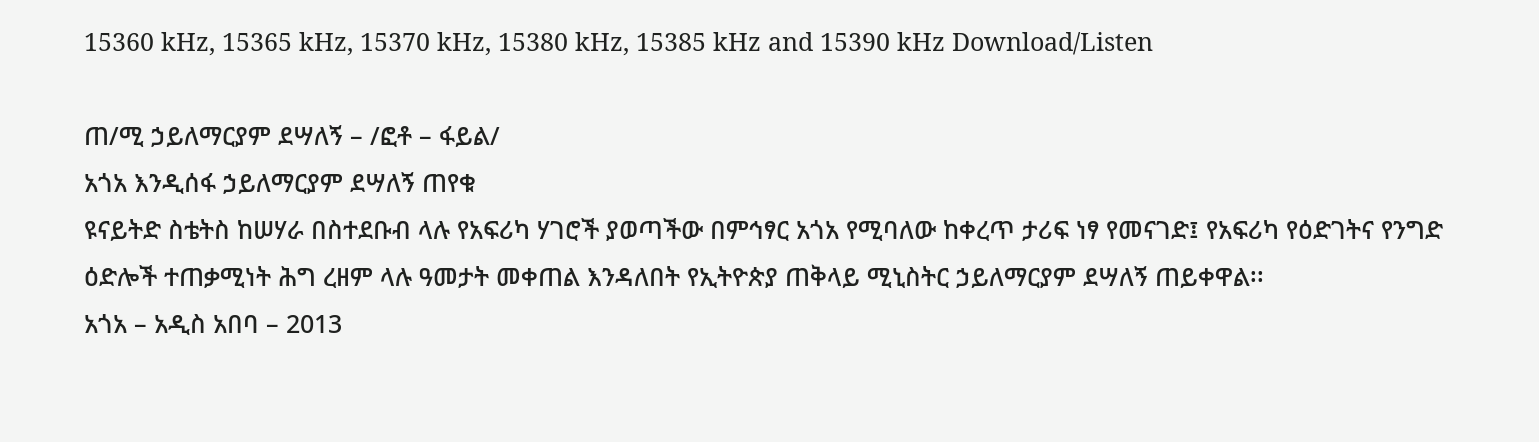15360 kHz, 15365 kHz, 15370 kHz, 15380 kHz, 15385 kHz and 15390 kHz Download/Listen

ጠ/ሚ ኃይለማርያም ደሣለኝ – /ፎቶ – ፋይል/
አጎአ እንዲሰፋ ኃይለማርያም ደሣለኝ ጠየቁ
ዩናይትድ ስቴትስ ከሠሃራ በስተደቡብ ላሉ የአፍሪካ ሃገሮች ያወጣችው በምኅፃር አጎአ የሚባለው ከቀረጥ ታሪፍ ነፃ የመናገድ፤ የአፍሪካ የዕድገትና የንግድ ዕድሎች ተጠቃሚነት ሕግ ረዘም ላሉ ዓመታት መቀጠል እንዳለበት የኢትዮጵያ ጠቅላይ ሚኒስትር ኃይለማርያም ደሣለኝ ጠይቀዋል፡፡
አጎአ – አዲስ አበባ – 2013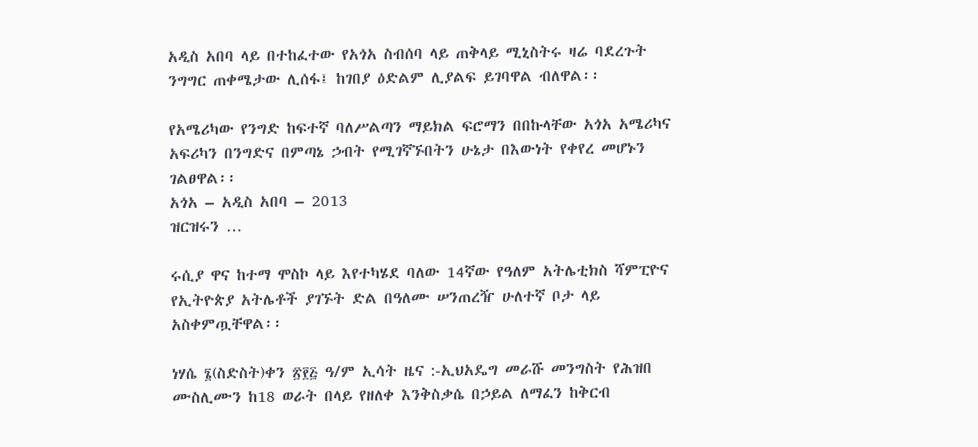አዲስ አበባ ላይ በተከፈተው የአጎአ ስብሰባ ላይ ጠቅላይ ሚኒስትሩ ዛሬ ባደረጉት ንግግር ጠቀሜታው ሊሰፋ፤ ከገበያ ዕድልም ሊያልፍ ይገባዋል ብለዋል፡፡

የአሜሪካው የንግድ ከፍተኛ ባለሥልጣን ማይክል ፍሮማን በበኩላቸው አጎአ አሜሪካና አፍሪካን በንግድና በምጣኔ ኃብት የሚገኛኙበትን ሁኔታ በእውነት የቀየረ መሆኑን ገልፀዋል፡፡
አጎአ – አዲስ አበባ – 2013
ዝርዝሩን …

ሩሲያ ዋና ከተማ ሞስኮ ላይ እየተካሄደ ባለው 14ኛው የዓለም አትሌቲክስ ሻምፒዮና የኢትዮጵያ አትሌቶች ያገኙት ድል በዓለሙ ሠንጠረዥ ሁለተኛ ቦታ ላይ አስቀምጧቸዋል፡፡

ነሃሴ ፮(ስድስት)ቀን ፳፻፭ ዓ/ም ኢሳት ዜና :-ኢህአዴግ መራሹ መንግስት የሕዝበ ሙስሊሙን ከ18 ወራት በላይ የዘለቀ እንቅስቃሴ በኃይል ለማፈን ከቅርብ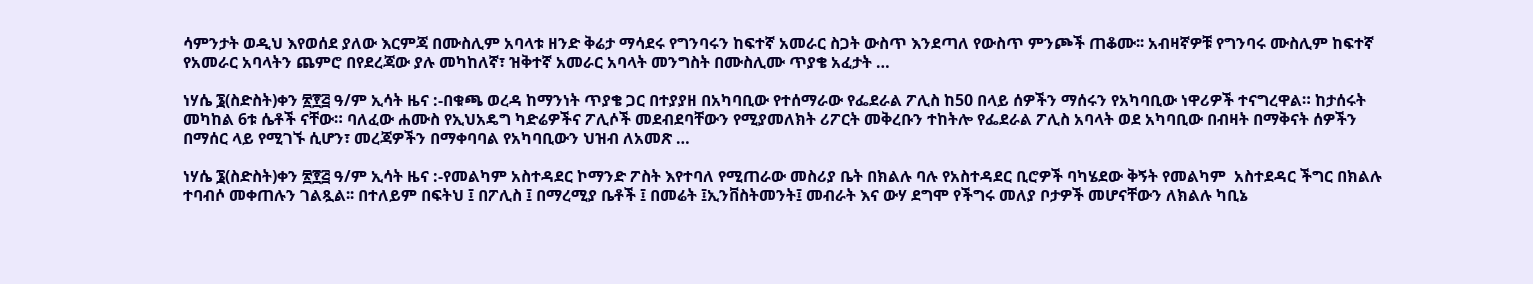ሳምንታት ወዲህ እየወሰደ ያለው እርምጃ በሙስሊም አባላቱ ዘንድ ቅሬታ ማሳደሩ የግንባሩን ከፍተኛ አመራር ስጋት ውስጥ እንደጣለ የውስጥ ምንጮች ጠቆሙ፡፡ አብዛኛዎቹ የግንባሩ ሙስሊም ከፍተኛ የአመራር አባላትን ጨምሮ በየደረጃው ያሉ መካከለኛ፣ ዝቅተኛ አመራር አባላት መንግስት በሙስሊሙ ጥያቄ አፈታት …

ነሃሴ ፮(ስድስት)ቀን ፳፻፭ ዓ/ም ኢሳት ዜና :-በቁጫ ወረዳ ከማንነት ጥያቄ ጋር በተያያዘ በአካባቢው የተሰማራው የፌደራል ፖሊስ ከ50 በላይ ሰዎችን ማሰሩን የአካባቢው ነዋሪዎች ተናግረዋል። ከታሰሩት መካከል 6ቱ ሴቶች ናቸው። ባለፈው ሐሙስ የኢህአዴግ ካድሬዎችና ፖሊሶች መደብደባቸውን የሚያመለክት ሪፖርት መቅረቡን ተከትሎ የፌደራል ፖሊስ አባላት ወደ አካባቢው በብዛት በማቅናት ሰዎችን በማሰር ላይ የሚገኙ ሲሆን፣ መረጃዎችን በማቀባባል የአካባቢውን ህዝብ ለአመጽ …

ነሃሴ ፮(ስድስት)ቀን ፳፻፭ ዓ/ም ኢሳት ዜና :-የመልካም አስተዳደር ኮማንድ ፖስት እየተባለ የሚጠራው መስሪያ ቤት በክልሉ ባሉ የአስተዳደር ቢሮዎች ባካሄደው ቅኝት የመልካም  አስተደዳር ችግር በክልሉ ተባብሶ መቀጠሉን ገልጿል፡፡ በተለይም በፍትህ ፤ በፖሊስ ፤ በማረሚያ ቤቶች ፤ በመሬት ፤ኢንቨስትመንት፤ መብራት እና ውሃ ደግሞ የችግሩ መለያ ቦታዎች መሆናቸውን ለክልሉ ካቢኔ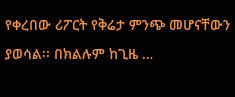የቀረበው ሪፖርት የቅሬታ ምንጭ መሆናቸውን ያወሳል፡፡ በክልሉም ከጊዜ …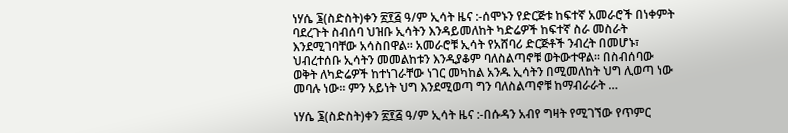ነሃሴ ፮(ስድስት)ቀን ፳፻፭ ዓ/ም ኢሳት ዜና :-ሰሞኑን የድርጅቱ ከፍተኛ አመራሮች በነቀምት ባደረጉት ስብሰባ ህዝቡ ኢሳትን እንዳይመለከት ካድሬዎች ከፍተኛ ስራ መስራት እንደሚገባቸው አሳስበዋል። አመራሮቹ ኢሳት የአሸባሪ ድርጅቶች ንብረት በመሆኑ፣ ህብረተሰቡ ኢሳትን መመልከቱን እንዲያቆም ባለስልጣኖቹ ወትውተዋል። በስብሰባው ወቅት ለካድሬዎች ከተነገራቸው ነገር መካከል አንዱ ኢሳትን በሚመለከት ህግ ሊወጣ ነው መባሉ ነው። ምን አይነት ህግ እንደሚወጣ ግን ባለስልጣኖቹ ከማብራራት …

ነሃሴ ፮(ስድስት)ቀን ፳፻፭ ዓ/ም ኢሳት ዜና :-በሱዳን አብየ ግዛት የሚገኘው የጥምር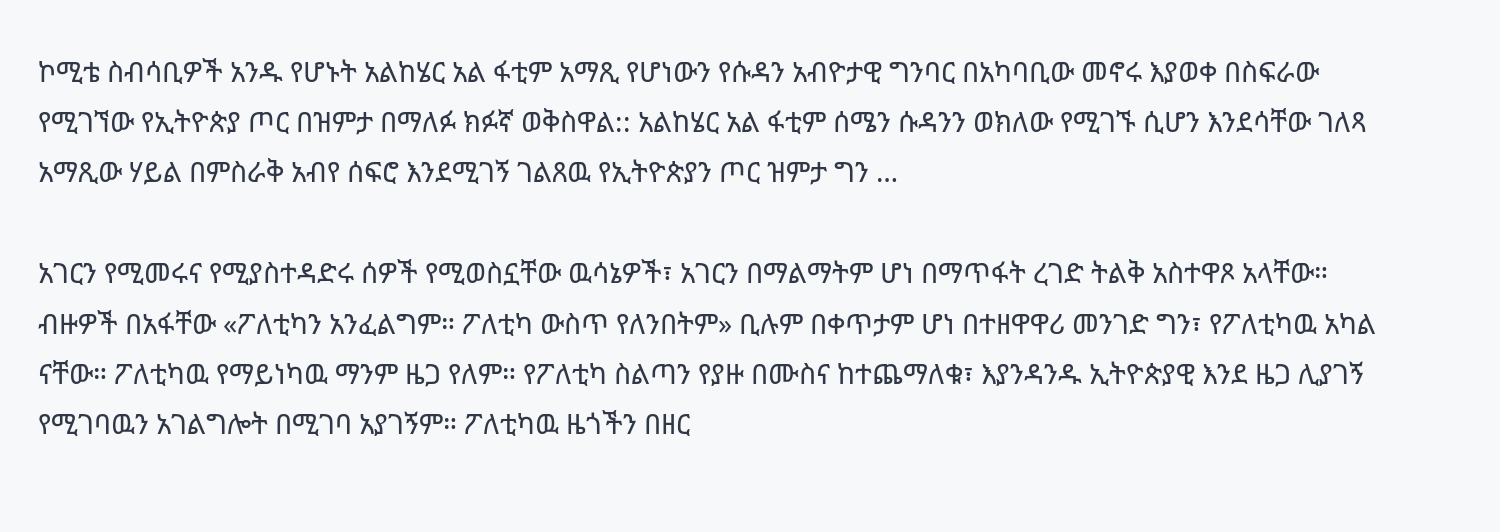ኮሚቴ ስብሳቢዎች አንዱ የሆኑት አልከሄር አል ፋቲም አማጺ የሆነውን የሱዳን አብዮታዊ ግንባር በአካባቢው መኖሩ እያወቀ በስፍራው የሚገኘው የኢትዮጵያ ጦር በዝምታ በማለፉ ክፉኛ ወቅስዋል:: አልከሄር አል ፋቲም ሰሜን ሱዳንን ወክለው የሚገኙ ሲሆን እንደሳቸው ገለጻ አማጺው ሃይል በምስራቅ አብየ ሰፍሮ እንደሚገኝ ገልጸዉ የኢትዮጵያን ጦር ዝምታ ግን …

አገርን የሚመሩና የሚያስተዳድሩ ሰዎች የሚወስኗቸው ዉሳኔዎች፣ አገርን በማልማትም ሆነ በማጥፋት ረገድ ትልቅ አስተዋጾ አላቸው። ብዙዎች በአፋቸው «ፖለቲካን አንፈልግም። ፖለቲካ ውስጥ የለንበትም» ቢሉም በቀጥታም ሆነ በተዘዋዋሪ መንገድ ግን፣ የፖለቲካዉ አካል ናቸው። ፖለቲካዉ የማይነካዉ ማንም ዜጋ የለም። የፖለቲካ ስልጣን የያዙ በሙስና ከተጨማለቁ፣ እያንዳንዱ ኢትዮጵያዊ እንደ ዜጋ ሊያገኝ የሚገባዉን አገልግሎት በሚገባ አያገኝም። ፖለቲካዉ ዜጎችን በዘር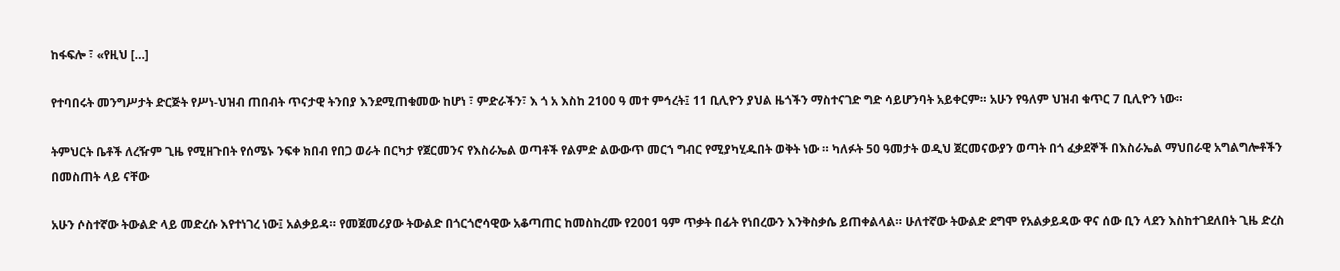ከፋፍሎ ፣ «የዚህ […]

የተባበሩት መንግሥታት ድርጅት የሥነ-ህዝብ ጠበብት ጥናታዊ ትንበያ እንደሚጠቁመው ከሆነ ፣ ምድራችን፣ እ ጎ አ እስከ 2100 ዓ መተ ምኅረት፤ 11 ቢሊዮን ያህል ዜጎችን ማስተናገድ ግድ ሳይሆንባት አይቀርም። አሁን የዓለም ህዝብ ቁጥር 7 ቢሊዮን ነው።

ትምህርት ቤቶች ለረዥም ጊዜ የሚዘጉበት የሰሜኑ ንፍቀ ክበብ የበጋ ወራት በርካታ የጀርመንና የእስራኤል ወጣቶች የልምድ ልውውጥ መርኀ ግብር የሚያካሂዱበት ወቅት ነው ። ካለፉት 50 ዓመታት ወዲህ ጀርመናውያን ወጣት በጎ ፈቃደኞች በእስራኤል ማህበራዊ አግልግሎቶችን በመስጠት ላይ ናቸው

አሁን ሶስተኛው ትውልድ ላይ መድረሱ እየተነገረ ነው፤ አልቃይዳ። የመጀመሪያው ትውልድ በጎርጎሮሳዊው አቆጣጠር ከመስከረሙ የ2001 ዓም ጥቃት በፊት የነበረውን እንቅስቃሴ ይጠቀልላል። ሁለተኛው ትውልድ ደግሞ የአልቃይዳው ዋና ሰው ቢን ላደን እስከተገደለበት ጊዜ ድረስ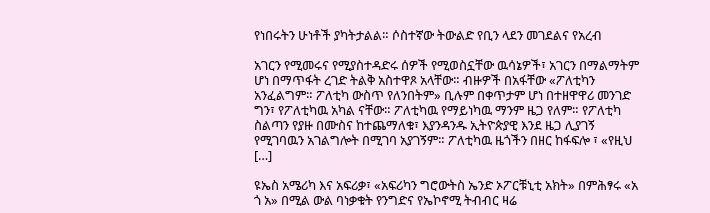የነበሩትን ሁነቶች ያካትታልል። ሶስተኛው ትውልድ የቢን ላደን መገደልና የአረብ

አገርን የሚመሩና የሚያስተዳድሩ ሰዎች የሚወስኗቸው ዉሳኔዎች፣ አገርን በማልማትም ሆነ በማጥፋት ረገድ ትልቅ አስተዋጾ አላቸው። ብዙዎች በአፋቸው «ፖለቲካን አንፈልግም። ፖለቲካ ውስጥ የለንበትም» ቢሉም በቀጥታም ሆነ በተዘዋዋሪ መንገድ ግን፣ የፖለቲካዉ አካል ናቸው። ፖለቲካዉ የማይነካዉ ማንም ዜጋ የለም። የፖለቲካ ስልጣን የያዙ በሙስና ከተጨማለቁ፣ እያንዳንዱ ኢትዮጵያዊ እንደ ዜጋ ሊያገኝ የሚገባዉን አገልግሎት በሚገባ አያገኝም። ፖለቲካዉ ዜጎችን በዘር ከፋፍሎ ፣ «የዚህ […]

ዩኤስ አሜሪካ እና አፍሪቃ፣ «አፍሪካን ግሮውትስ ኤንድ ኦፖርቹኒቲ አክት» በምሕፃሩ «አ ጎ አ» በሚል ውል ባነቃቁት የንግድና የኤኮኖሚ ትብብር ዛሬ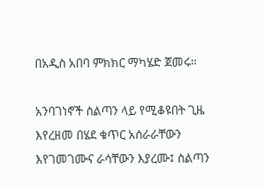በአዲስ አበባ ምክክር ማካሄድ ጀመሩ።

አንባገነኖች ስልጣን ላይ የሚቆዩበት ጊዜ እየረዘመ በሄደ ቁጥር አሰራራቸውን እየገመገሙና ራሳቸውን እያረሙ፤ ስልጣን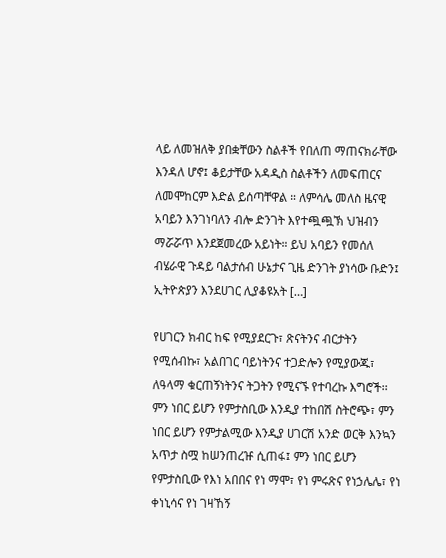ላይ ለመዝለቅ ያበቋቸውን ስልቶች የበለጠ ማጠናክራቸው እንዳለ ሆኖ፤ ቆይታቸው አዳዲስ ስልቶችን ለመፍጠርና ለመሞከርም እድል ይሰጣቸዋል ። ለምሳሌ መለስ ዜናዊ አባይን እንገነባለን ብሎ ድንገት እየተጯጯኽ ህዝብን ማሯሯጥ እንደጀመረው አይነት። ይህ አባይን የመሰለ ብሄራዊ ጉዳይ ባልታሰብ ሁኔታና ጊዜ ድንገት ያነሳው ቡድን፤ ኢትዮጵያን እንደሀገር ሊያቆዩአት […]

የሀገርን ክብር ከፍ የሚያደርጉ፣ ጽናትንና ብርታትን የሚሰብኩ፣ አልበገር ባይነትንና ተጋድሎን የሚያውጁ፣ ለዓላማ ቁርጠኝነትንና ትጋትን የሚናኙ የተባረኩ እግሮች፡፡ ምን ነበር ይሆን የምታስቢው እንዲያ ተከበሽ ስትሮጭ፣ ምን ነበር ይሆን የምታልሚው እንዲያ ሀገርሽ አንድ ወርቅ እንኳን አጥታ ስሟ ከሠንጠረዡ ሲጠፋ፤ ምን ነበር ይሆን የምታስቢው የእነ አበበና የነ ማሞ፣ የነ ምሩጽና የነኃሌሌ፣ የነ ቀነኒሳና የነ ገዛኸኝ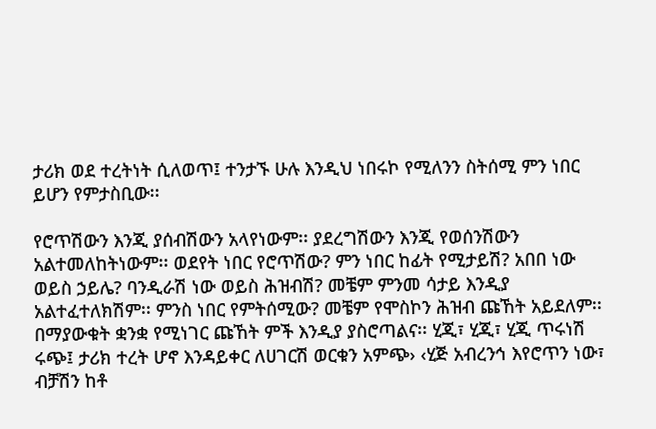ታሪክ ወደ ተረትነት ሲለወጥ፤ ተንታኙ ሁሉ እንዲህ ነበሩኮ የሚለንን ስትሰሚ ምን ነበር ይሆን የምታስቢው፡፡

የሮጥሽውን እንጂ ያሰብሽውን አላየነውም፡፡ ያደረግሽውን እንጂ የወሰንሽውን አልተመለከትነውም፡፡ ወደየት ነበር የሮጥሽው? ምን ነበር ከፊት የሚታይሽ? አበበ ነው ወይስ ኃይሌ? ባንዲራሽ ነው ወይስ ሕዝብሽ? መቼም ምንመ ሳታይ እንዲያ አልተፈተለክሽም፡፡ ምንስ ነበር የምትሰሚው? መቼም የሞስኮን ሕዝብ ጩኸት አይደለም፡፡ በማያውቁት ቋንቋ የሚነገር ጩኸት ምች እንዲያ ያስሮጣልና፡፡ ሂጂ፣ ሂጂ፣ ሂጂ ጥሩነሽ ሩጭ፤ ታሪክ ተረት ሆኖ እንዳይቀር ለሀገርሽ ወርቁን አምጭ› ‹ሂጅ አብረንኅ እየሮጥን ነው፣ ብቻሽን ከቶ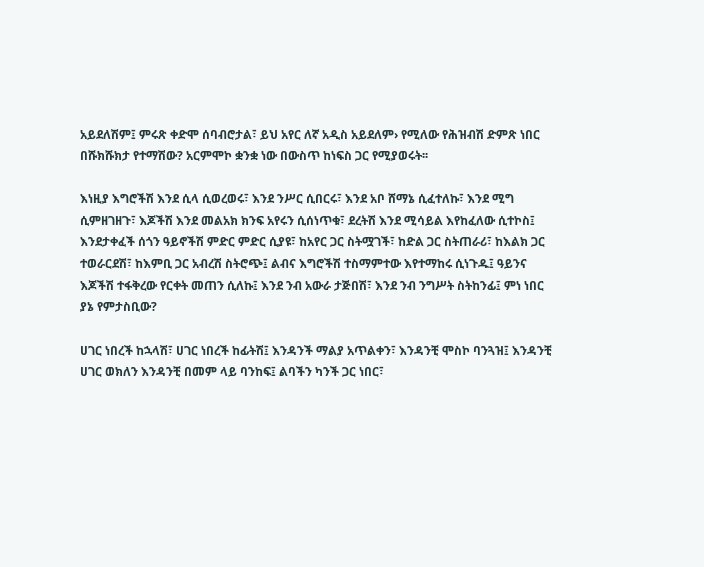አይደለሽም፤ ምሩጽ ቀድሞ ሰባብሮታል፣ ይህ አየር ለኛ አዲስ አይደለም› የሚለው የሕዝብሽ ድምጽ ነበር በሹክሹክታ የተማሽው? አርምሞኮ ቋንቋ ነው በውስጥ ከነፍስ ጋር የሚያወሩት፡፡

እነዚያ እግሮችሽ እንደ ሲላ ሲወረወሩ፣ እንደ ንሥር ሲበርሩ፣ እንደ አቦ ሸማኔ ሲፈተለኩ፣ እንደ ሚግ ሲምዘገዘጉ፣ እጆችሽ እንደ መልአክ ክንፍ አየሩን ሲሰነጥቁ፣ ደረትሽ እንደ ሚሳይል እየከፈለው ሲተኮስ፤ እንደታቀፈች ሰጎን ዓይኖችሽ ምድር ምድር ሲያዩ፣ ከአየር ጋር ስትሟገች፣ ከድል ጋር ስትጠራሪ፣ ከእልክ ጋር ተወራርደሽ፣ ከእምቢ ጋር አብረሽ ስትሮጭ፤ ልብና እግሮችሽ ተስማምተው እየተማከሩ ሲነጉዱ፤ ዓይንና እጆችሽ ተፋቅረው የርቀት መጠን ሲለኩ፤ እንደ ንብ አውራ ታጅበሽ፣ እንደ ንብ ንግሥት ስትከንፊ፤ ምነ ነበር ያኔ የምታስቢው?

ሀገር ነበረች ከኋላሽ፣ ሀገር ነበረች ከፊትሽ፤ እንዳንች ማልያ አጥልቀን፣ እንዳንቺ ሞስኮ ባንጓዝ፤ እንዳንቺ ሀገር ወክለን እንዳንቺ በመም ላይ ባንከፍ፤ ልባችን ካንች ጋር ነበር፣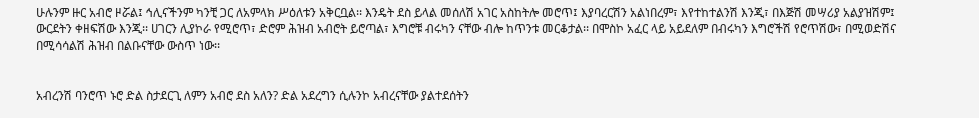ሁሉንም ዙር አብሮ ዞሯል፤ ኅሊናችንም ካንቺ ጋር ለአምላክ ሥዕለቱን አቅርቧል፡፡ እንዴት ደስ ይላል መሰለሽ አገር አስከትሎ መሮጥ፤ እያባረርሽን አልነበረም፣ እየተከተልንሽ እንጂ፣ በእጅሽ መሣሪያ አልያዝሽም፤ ውርደትን ቀዘፍሽው እንጂ፡፡ ሀገርን ሊያኮራ የሚሮጥ፣ ድሮም ሕዝብ አብሮት ይሮጣል፣ እግሮቹ ብሩካን ናቸው ብሎ ከጥንቱ መርቆታል፡፡ በሞስኮ አፈር ላይ አይደለም በብሩካን እግሮችሽ የሮጥሽው፣ በሚወድሽና በሚሳሳልሽ ሕዝብ በልቡናቸው ውስጥ ነው፡፡


አብረንሽ ባንሮጥ ኑሮ ድል ስታደርጊ ለምን አብሮ ደስ አለን? ድል አደረግን ሲሉንኮ አብረናቸው ያልተደሰትን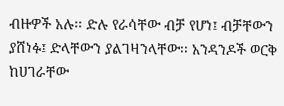ብዙዎች አሉ፡፡ ድሉ የራሳቸው ብቻ የሆነ፤ ብቻቸውን ያሸነፉ፤ ድላቸውን ያልገዛንላቸው፡፡ አንዳንዶች ወርቅ ከሀገራቸው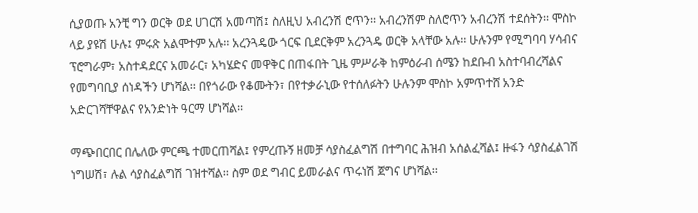ሲያወጡ አንቺ ግን ወርቅ ወደ ሀገርሽ አመጣሽ፤ ስለዚህ አብረንሽ ሮጥን፡፡ አብረንሽም ስለሮጥን አብረንሽ ተደሰትን፡፡ ሞስኮ ላይ ያዩሽ ሁሉ፤ ምሩጽ አልሞተም አሉ፡፡ አረንጓዴው ጎርፍ ቢደርቅም አረንጓዴ ወርቅ አላቸው አሉ፡፡ ሁሉንም የሚግባባ ሃሳብና ፕሮግራም፣ አስተዳደርና አመራር፣ አካሄድና መዋቅር በጠፋበት ጊዜ ምሥራቅ ከምዕራብ ሰሜን ከደቡብ አስተባብረሻልና የመግባቢያ ሰነዳችን ሆነሻል፡፡ በየጎራው የቆሙትን፣ በየተቃራኒው የተሰለፉትን ሁሉንም ሞስኮ አምጥተሸ አንድ አድርገሻቸዋልና የአንድነት ዓርማ ሆነሻል፡፡

ማጭበርበር በሌለው ምርጫ ተመርጠሻል፤ የምረጡኝ ዘመቻ ሳያስፈልግሽ በተግባር ሕዝብ አሰልፈሻል፤ ዙፋን ሳያስፈልገሽ ነግሠሽ፣ ሉል ሳያስፈልግሽ ገዝተሻል፡፡ ስም ወደ ግብር ይመራልና ጥሩነሽ ጀግና ሆነሻል፡፡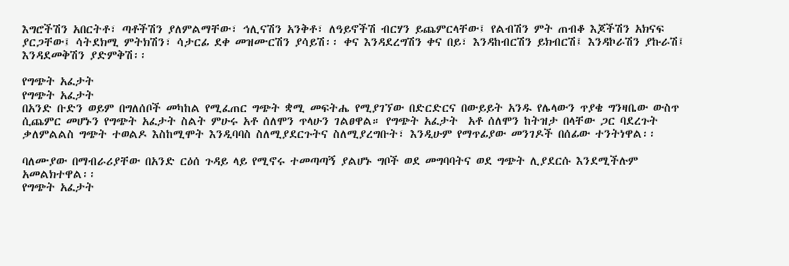እግሮችሽን አበርትቶ፣ ጣቶችሽን ያለምልማቸው፣ ኅሊናሽን አንቅቶ፣ ለዓይኖችሽ ብርሃን ይጨምርላቸው፤ የልብሽን ምት ጠብቆ እጆችሽን አክናፍ ያርጋቸው፤ ሳትደክሚ ምትክሽን፣ ሳታርፊ ደቀ መዝሙርሽን ያሳይሽ፡፡ ቀና እንዳደረግሽን ቀና በይ፣ እንዳከብርሽን ይክብርሽ፤ እንዳኮራሽን ያኩራሽ፤ እንዳደመቅሽን ያድምቅሽ፡፡

የግጭት አፈታት
የግጭት አፈታት
በአንድ ቡድን ወይም በግለሰቦች መካከል የሚፈጠር ግጭት ቋሚ መፍትሔ የሚያገኘው በድርድርና በውይይት አንዱ የሌላውን ጥያቄ ግንዛቤው ውስጥ ሲጨምር መሆኑን የግጭት አፈታት ስልት ምሁሩ አቶ ሰለሞን ጥላሁን ገልፀዋል። የግጭት አፈታት  አቶ ሰለሞን ከትዝታ በላቸው ጋር ባደረጉት ቃለምልልስ ግጭት ተወልዶ እስከሚሞት እንዲባባስ ስለሚያደርጉትና ስለሚያረግቡት፣ እንዲሁም የማጥፊያው መንገዶች በሰፊው ተንትነዋል፡፡

ባለሙያው በማብራሪያቸው በአንድ ርዕሰ ጉዳይ ላይ የሚኖሩ ተመጣጣኝ ያልሆኑ ግቦች ወደ መግባባትና ወደ ግጭት ሊያደርሱ እንደሚችሉም አመልክተዋል፡፡
የግጭት አፈታት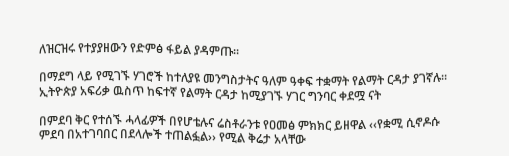ለዝርዝሩ የተያያዘውን የድምፅ ፋይል ያዳምጡ፡፡

በማደግ ላይ የሚገኙ ሃገሮች ከተለያዩ መንግስታትና ዓለም ዓቀፍ ተቋማት የልማት ርዳታ ያገኛሉ። ኢትዮጵያ አፍሪቃ ዉስጥ ከፍተኛ የልማት ርዳታ ከሚያገኙ ሃገር ግንባር ቀደሟ ናት

በምደባ ቅር የተሰኙ ሓላፊዎች በየሆቴሉና ሬስቶራንቱ የዐመፅ ምክክር ይዘዋል ‹‹የቋሚ ሲኖዶሱ ምደባ በአተገባበር በደላሎች ተጠልፏል›› የሚል ቅሬታ አላቸው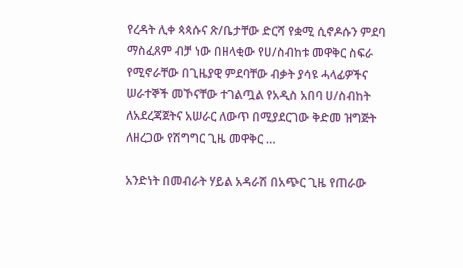የረዳት ሊቀ ጳጳሱና ጽ/ቤታቸው ድርሻ የቋሚ ሲኖዶሱን ምደባ ማስፈጸም ብቻ ነው በዘላቂው የሀ/ስብከቱ መዋቅር ስፍራ የሚኖራቸው በጊዜያዊ ምደባቸው ብቃት ያሳዩ ሓላፊዎችና ሠራተኞች መኾናቸው ተገልጧል የአዲስ አበባ ሀ/ስብከት ለአደረጃጀትና አሠራር ለውጥ በሚያደርገው ቅድመ ዝግጅት ለዘረጋው የሽግግር ጊዜ መዋቅር …

አንድነት በመብራት ሃይል አዳራሽ በአጭር ጊዜ የጠራው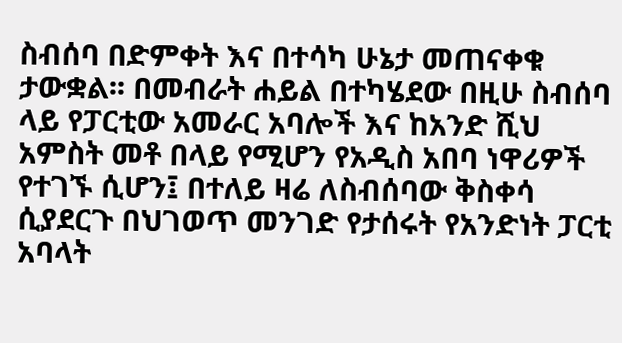ስብሰባ በድምቀት እና በተሳካ ሁኔታ መጠናቀቁ ታውቋል፡፡ በመብራት ሐይል በተካሄደው በዚሁ ስብሰባ ላይ የፓርቲው አመራር አባሎች እና ከአንድ ሺህ አምስት መቶ በላይ የሚሆን የአዲስ አበባ ነዋሪዎች የተገኙ ሲሆን፤ በተለይ ዛሬ ለስብሰባው ቅስቀሳ ሲያደርጉ በህገወጥ መንገድ የታሰሩት የአንድነት ፓርቲ አባላት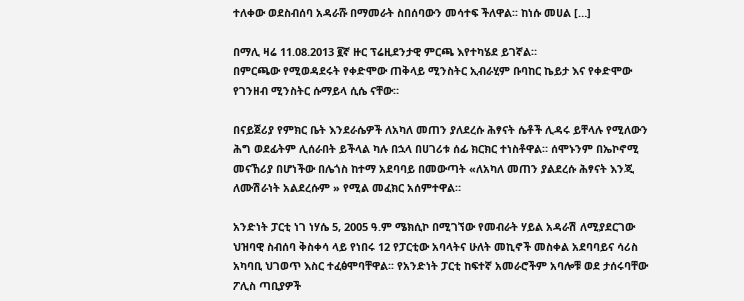ተለቀው ወደስብሰባ አዳራሹ በማመራት ስበሰባውን መሳተፍ ችለዋል፡፡ ከነሱ መሀል […]

በማሊ ዛሬ 11.08.2013 ፪ኛ ዙር ፕሬዚደንታዊ ምርጫ እየተካሄደ ይገኛል።
በምርጫው የሚወዳደሩት የቀድሞው ጠቅላይ ሚንስትር ኢብራሂም ቡባከር ኬይታ እና የቀድሞው የገንዘብ ሚንስትር ሱማይላ ሲሴ ናቸው።

በናይጀሪያ የምክር ቤት እንደራሴዎች ለአካለ መጠን ያለደረሱ ሕፃናት ሴቶች ሊዳሩ ይቸላሉ የሚለውን ሕግ ወደፊትም ሊሰራበት ይችላል ካሉ በኋላ በሀገሪቱ ሰፊ ክርክር ተነስቶዋል። ሰሞኑንም በኤኮኖሚ መናኸሪያ በሆነችው በሌጎስ ከተማ አደባባይ በመውጣት «ለአካለ መጠን ያልደረሱ ሕፃናት እንጂ ለሙሽራነት አልደረሱም » የሚል መፈክር አሰምተዋል።

አንድነት ፓርቲ ነገ ነሃሴ 5, 2005 ዓ.ም ሜክሲኮ በሚገኘው የመብራት ሃይል አዳራሽ ለሚያደርገው ህዝባዊ ስብሰባ ቅስቀሳ ላይ የነበሩ 12 የፓርቲው አባላትና ሁለት መኪኖች መስቀል አደባባይና ሳሪስ አካባቢ ህገወጥ እስር ተፈፅሞባቸዋል፡፡ የአንድነት ፓርቲ ከፍተኛ አመራሮችም አባሎቹ ወደ ታሰሩባቸው ፖሊስ ጣቢያዎች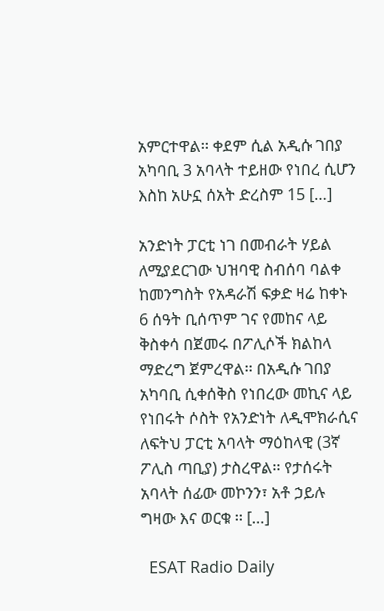አምርተዋል፡፡ ቀደም ሲል አዲሱ ገበያ አካባቢ 3 አባላት ተይዘው የነበረ ሲሆን እስከ አሁኗ ሰአት ድረስም 15 […]

አንድነት ፓርቲ ነገ በመብራት ሃይል ለሚያደርገው ህዝባዊ ስብሰባ ባልቀ ከመንግስት የአዳራሽ ፍቃድ ዛሬ ከቀኑ 6 ሰዓት ቢሰጥም ገና የመከና ላይ ቅስቀሳ በጀመሩ በፖሊሶች ክልከላ ማድረግ ጀምረዋል፡፡ በአዲሱ ገበያ አካባቢ ሲቀሰቅስ የነበረው መኪና ላይ የነበሩት ሶስት የአንድነት ለዲሞክራሲና ለፍትህ ፓርቲ አባላት ማዕከላዊ (3ኛ ፖሊስ ጣቢያ) ታስረዋል፡፡ የታሰሩት አባላት ሰፊው መኮንን፣ አቶ ኃይሉ ግዛው እና ወርቁ ፡፡ […]

  ESAT Radio Daily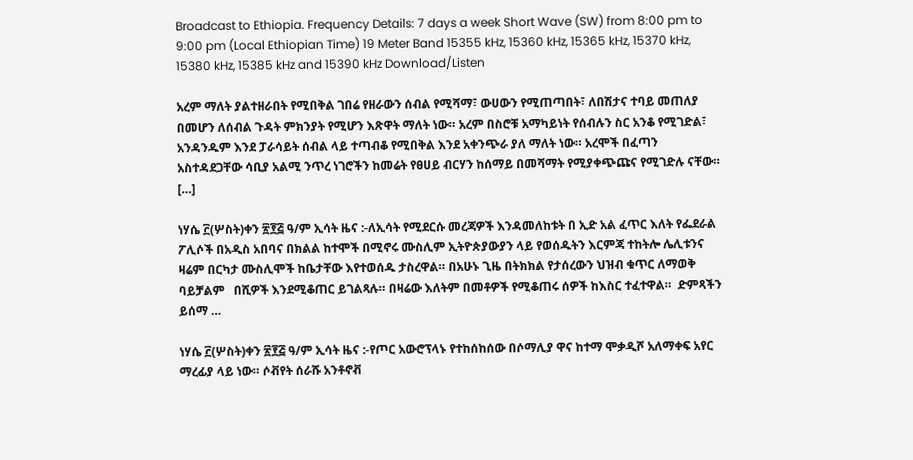Broadcast to Ethiopia. Frequency Details: 7 days a week Short Wave (SW) from 8:00 pm to 9:00 pm (Local Ethiopian Time) 19 Meter Band 15355 kHz, 15360 kHz, 15365 kHz, 15370 kHz, 15380 kHz, 15385 kHz and 15390 kHz Download/Listen

አረም ማለት ያልተዘራበት የሚበቅል ገበሬ የዘራውን ሰብል የሚሻማ፣ ውሀውን የሚጠጣበት፣ ለበሽታና ተባይ መጠለያ በመሆን ለሰብል ጉዳት ምክንያት የሚሆን እጽዋት ማለት ነው። አረም በስሮቹ አማካይነት የሰብሉን ስር አንቆ የሚገድል፣ አንዳንዱም እንደ ፓራሳይት ሰብል ላይ ተጣብቆ የሚበቅል እንደ አቀንጭራ ያለ ማለት ነው። አረሞች በፈጣን አስተዳደጋቸው ሳቢያ አልሚ ንጥረ ነገሮችን ከመሬት የፀሀይ ብርሃን ከሰማይ በመሻማት የሚያቀጭጩና የሚገድሉ ናቸው። […]

ነሃሴ ፫(ሦስት)ቀን ፳፻፭ ዓ/ም ኢሳት ዜና :-ለኢሳት የሚደርሱ መረጃዎች እንዳመለከቱት በ ኢድ አል ፈጥር እለት የፌደራል ፖሊሶች በአዲስ አበባና በክልል ከተሞች በሚኖሩ ሙስሊም ኢትዮጵያውያን ላይ የወሰዱትን እርምጃ ተከትሎ ሌሊቱንና ዛሬም በርካታ ሙስሊሞች ከቤታቸው እየተወሰዱ ታስረዋል። በአሁኑ ጊዜ በትክክል የታሰረውን ህዝብ ቁጥር ለማወቅ ባይቻልም   በሺዎች እንደሚቆጠር ይገልጻሉ። በዛሬው እለትም በመቶዎች የሚቆጠሩ ሰዎች ከእስር ተፈተዋል።  ድምጻችን ይሰማ …

ነሃሴ ፫(ሦስት)ቀን ፳፻፭ ዓ/ም ኢሳት ዜና :-የጦር አውሮፕላኑ የተከሰከሰው በሶማሊያ ዋና ከተማ ሞቃዲሾ አለማቀፍ አየር ማረፊያ ላይ ነው። ሶቭየት ሰራሹ አንቶኖቭ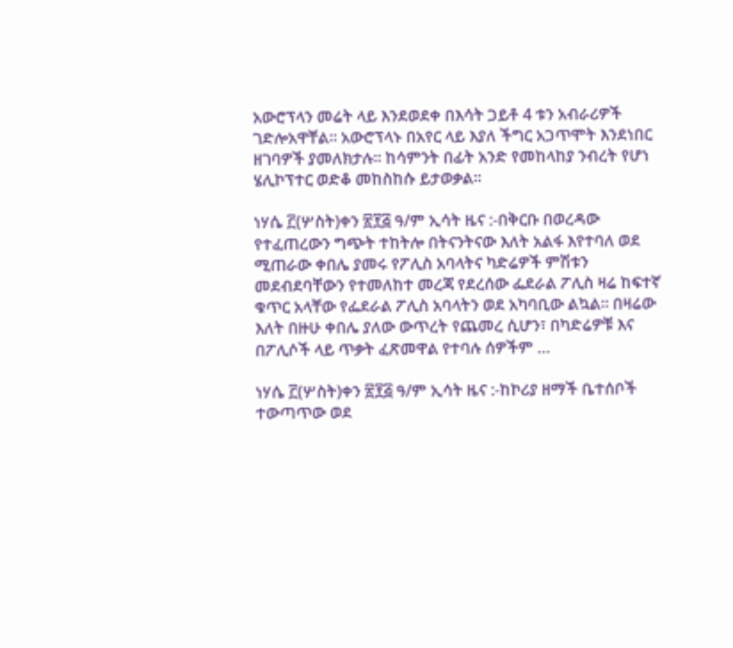አውሮፕላን መሬት ላይ እንደወደቀ በእሳት ጋይቶ 4 ቱን አብራሪዎች ገድሎአዋቸል። አውሮፕላኑ በአየር ላይ እያለ ችግር አጋጥሞት እንደነበር ዘገባዎች ያመለክታሉ። ከሳምንት በፊት አንድ የመከላከያ ንብረት የሆነ ሄሊኮፕተር ወድቆ መከስከሱ ይታወቃል።

ነሃሴ ፫(ሦስት)ቀን ፳፻፭ ዓ/ም ኢሳት ዜና :-በቅርቡ በወረዳው የተፈጠረውን ግጭት ተከትሎ በትናንትናው እለት አልፋ እየተባለ ወደ ሚጠራው ቀበሌ ያመሩ የፖሊስ አባላትና ካድሬዎች ምሽቱን መደብደባቸውን የተመለከተ መረጃ የደረሰው ፌደራል ፖሊስ ዛሬ ከፍተኛ ቁጥር አላቸው የፌደራል ፖሊስ አባላትን ወደ አካባቢው ልኳል። በዛሬው እለት በዙሁ ቀበሌ ያለው ውጥረት የጨመረ ሲሆን፣ በካድሬዎቹ እና በፖሊሶች ላይ ጥቃት ፈጽመዋል የተባሉ ሰዎችም …

ነሃሴ ፫(ሦስት)ቀን ፳፻፭ ዓ/ም ኢሳት ዜና :-ከኮሪያ ዘማች ቤተሰቦች ተውጣጥው ወደ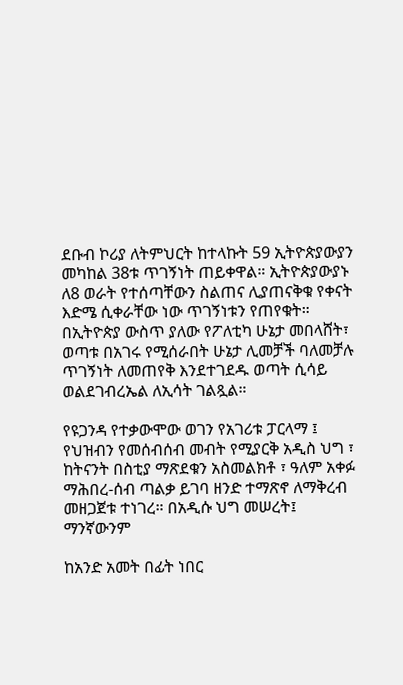ደቡብ ኮሪያ ለትምህርት ከተላኩት 59 ኢትዮጵያውያን መካከል 38ቱ ጥገኝነት ጠይቀዋል። ኢትዮጵያውያኑ ለ8 ወራት የተሰጣቸውን ስልጠና ሊያጠናቅቁ የቀናት እድሜ ሲቀራቸው ነው ጥገኝነቱን የጠየቁት። በኢትዮጵያ ውስጥ ያለው የፖለቲካ ሁኔታ መበላሸት፣ ወጣቱ በአገሩ የሚሰራበት ሁኔታ ሊመቻች ባለመቻሉ ጥገኝነት ለመጠየቅ እንደተገደዱ ወጣት ሲሳይ ወልደገብረኤል ለኢሳት ገልጿል።

የዩጋንዳ የተቃውሞው ወገን የአገሪቱ ፓርላማ ፤ የህዝብን የመሰብሰብ መብት የሚያርቅ አዲስ ህግ ፣ ከትናንት በስቲያ ማጽደቁን አስመልክቶ ፣ ዓለም አቀፉ ማሕበረ-ሰብ ጣልቃ ይገባ ዘንድ ተማጽኖ ለማቅረብ መዘጋጀቱ ተነገረ። በአዲሱ ህግ መሠረት፤ ማንኛውንም

ከአንድ አመት በፊት ነበር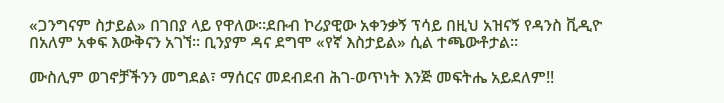«ጋንግናም ስታይል» በገበያ ላይ የዋለው።ደቡብ ኮሪያዊው አቀንቃኝ ፕሳይ በዚህ አዝናኝ የዳንስ ቪዲዮ በአለም አቀፍ እውቅናን አገኘ። ቢንያም ዳና ደግሞ «የኛ እስታይል» ሲል ተጫውቶታል።

ሙስሊም ወገኖቻችንን መግደል፣ ማሰርና መደብደብ ሕገ-ወጥነት እንጅ መፍትሔ አይደለም!!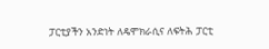ፓርቲያችን አንድነት ለዴሞክራሲና ለፍትሕ ፓርቲ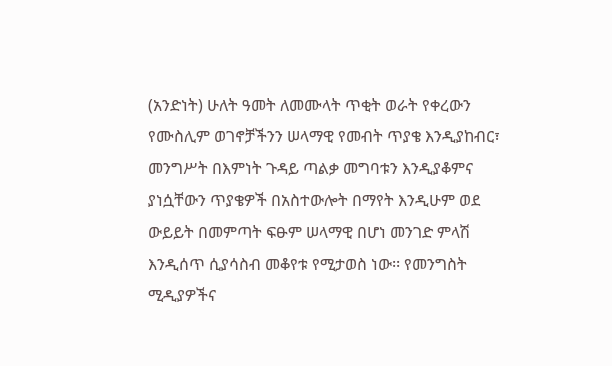(አንድነት) ሁለት ዓመት ለመሙላት ጥቂት ወራት የቀረውን የሙስሊም ወገኖቻችንን ሠላማዊ የመብት ጥያቄ እንዲያከብር፣ መንግሥት በእምነት ጉዳይ ጣልቃ መግባቱን እንዲያቆምና ያነሷቸውን ጥያቄዎች በአስተውሎት በማየት እንዲሁም ወደ ውይይት በመምጣት ፍፁም ሠላማዊ በሆነ መንገድ ምላሽ እንዲሰጥ ሲያሳስብ መቆየቱ የሚታወስ ነው፡፡ የመንግስት ሚዲያዎችና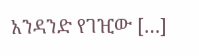አንዳንድ የገዢው […]